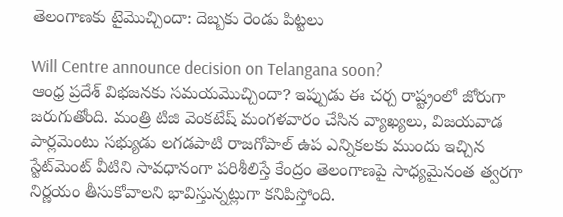తెలంగాణకు టైమొచ్చిందా: దెబ్బకు రెండు పిట్టలు

Will Centre announce decision on Telangana soon?
ఆంధ్ర ప్రదేశ్ విభజనకు సమయమొచ్చిందా? ఇప్పుడు ఈ చర్చ రాష్ట్రంలో జోరుగా జరుగుతోంది. మంత్రి టిజి వెంకటేష్ మంగళవారం చేసిన వ్యాఖ్యలు, విజయవాడ పార్లమెంటు సభ్యుడు లగడపాటి రాజగోపాల్ ఉప ఎన్నికలకు ముందు ఇచ్చిన స్టేట్‌మెంట్ వీటిని సావధానంగా పరిశీలిస్తే కేంద్రం తెలంగాణపై సాధ్యమైనంత త్వరగా నిర్ణయం తీసుకోవాలని భావిస్తున్నట్లుగా కనిపిస్తోంది.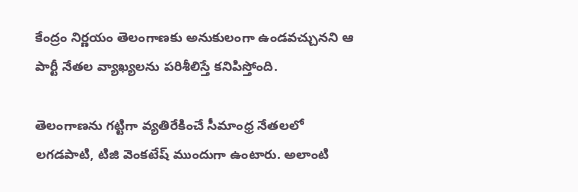కేంద్రం నిర్ణయం తెలంగాణకు అనుకులంగా ఉండవచ్చునని ఆ పార్టీ నేతల వ్యాఖ్యలను పరిశీలిస్తే కనిపిస్తోంది.

తెలంగాణను గట్టిగా వ్యతిరేకించే సీమాంధ్ర నేతలలో లగడపాటి, టిజి వెంకటేష్ ముందుగా ఉంటారు. అలాంటి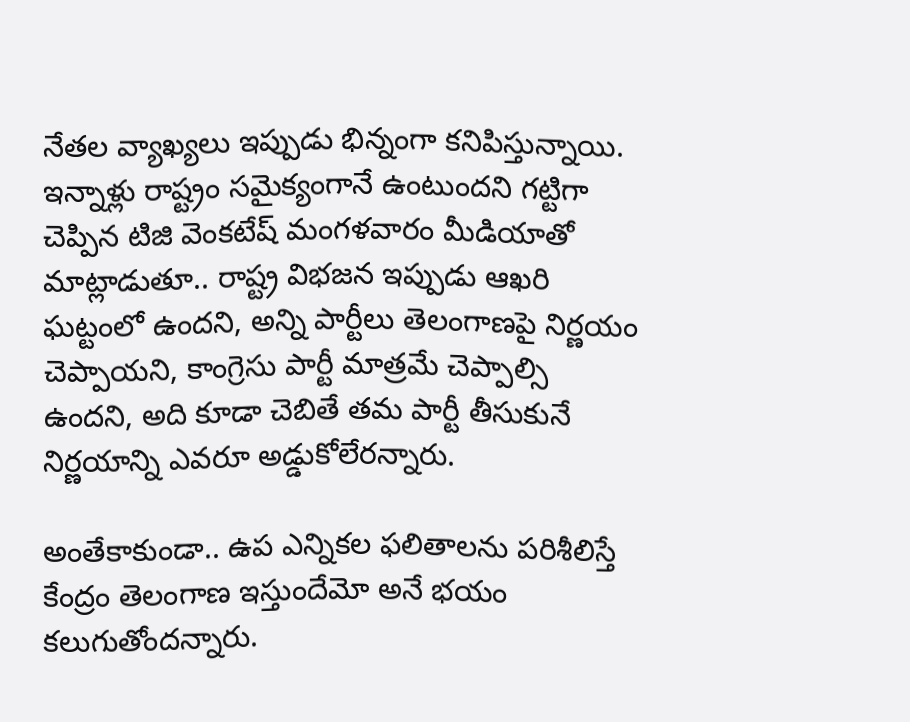నేతల వ్యాఖ్యలు ఇప్పుడు భిన్నంగా కనిపిస్తున్నాయి. ఇన్నాళ్లు రాష్ట్రం సమైక్యంగానే ఉంటుందని గట్టిగా చెప్పిన టిజి వెంకటేష్ మంగళవారం మీడియాతో మాట్లాడుతూ.. రాష్ట్ర విభజన ఇప్పుడు ఆఖరి ఘట్టంలో ఉందని, అన్ని పార్టీలు తెలంగాణపై నిర్ణయం చెప్పాయని, కాంగ్రెసు పార్టీ మాత్రమే చెప్పాల్సి ఉందని, అది కూడా చెబితే తమ పార్టీ తీసుకునే నిర్ణయాన్ని ఎవరూ అడ్డుకోలేరన్నారు.

అంతేకాకుండా.. ఉప ఎన్నికల ఫలితాలను పరిశీలిస్తే కేంద్రం తెలంగాణ ఇస్తుందేమో అనే భయం కలుగుతోందన్నారు.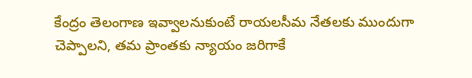కేంద్రం తెలంగాణ ఇవ్వాలనుకుంటే రాయలసీమ నేతలకు ముందుగా చెప్పాలని, తమ ప్రాంతకు న్యాయం జరిగాకే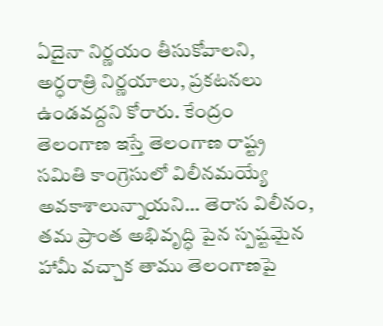ఏదైనా నిర్ణయం తీసుకోవాలని, అర్ధరాత్రి నిర్ణయాలు, ప్రకటనలు ఉండవద్దని కోరారు. కేంద్రం తెలంగాణ ఇస్తే తెలంగాణ రాష్ట్ర సమితి కాంగ్రెసులో విలీనమయ్యే అవకాశాలున్నాయని... తెరాస విలీనం, తమ ప్రాంత అభివృద్ధి పైన స్పష్టమైన హామీ వచ్చాక తాము తెలంగాణపై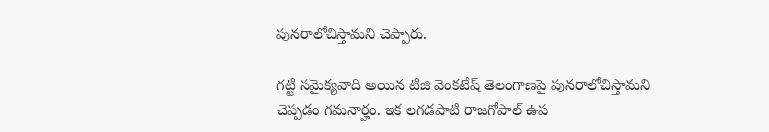పునరాలోచిస్తామని చెప్పారు.

గట్టి సమైక్యవాది అయిన టిజి వెంకటేష్ తెలంగాణపై పునరాలోచిస్తామని చెప్పడం గమనార్హం. ఇక లగడపాటి రాజగోపాల్ ఉప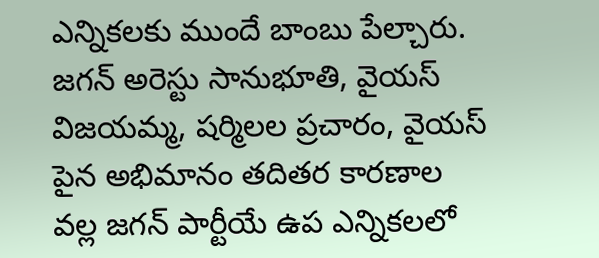ఎన్నికలకు ముందే బాంబు పేల్చారు. జగన్ అరెస్టు సానుభూతి, వైయస్ విజయమ్మ, షర్మిలల ప్రచారం, వైయస్ పైన అభిమానం తదితర కారణాల వల్ల జగన్ పార్టీయే ఉప ఎన్నికలలో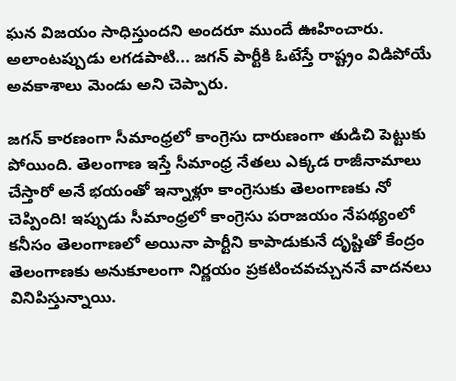ఘన విజయం సాధిస్తుందని అందరూ ముందే ఊహించారు. అలాంటప్పుడు లగడపాటి... జగన్ పార్టీకి ఓటేస్తే రాష్ట్రం విడిపోయే అవకాశాలు మెండు అని చెప్పారు.

జగన్ కారణంగా సీమాంధ్రలో కాంగ్రెసు దారుణంగా తుడిచి పెట్టుకు పోయింది. తెలంగాణ ఇస్తే సీమాంధ్ర నేతలు ఎక్కడ రాజీనామాలు చేస్తారో అనే భయంతో ఇన్నాళ్లూ కాంగ్రెసుకు తెలంగాణకు నో చెప్పింది! ఇప్పుడు సీమాంధ్రలో కాంగ్రెసు పరాజయం నేపథ్యంలో కనీసం తెలంగాణలో అయినా పార్టీని కాపాడుకునే దృష్టితో కేంద్రం తెలంగాణకు అనుకూలంగా నిర్ణయం ప్రకటించవచ్చుననే వాదనలు వినిపిస్తున్నాయి.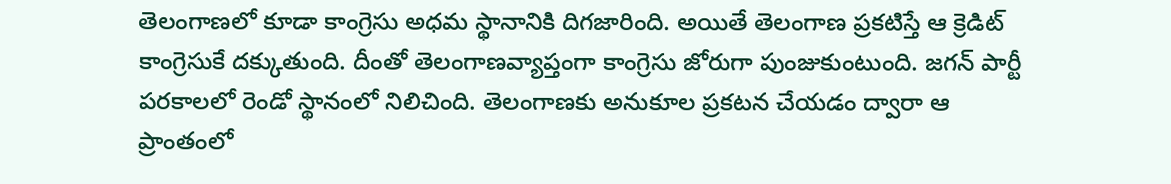తెలంగాణలో కూడా కాంగ్రెసు అధమ స్థానానికి దిగజారింది. అయితే తెలంగాణ ప్రకటిస్తే ఆ క్రెడిట్ కాంగ్రెసుకే దక్కుతుంది. దీంతో తెలంగాణవ్యాప్తంగా కాంగ్రెసు జోరుగా పుంజుకుంటుంది. జగన్ పార్టీ పరకాలలో రెండో స్థానంలో నిలిచింది. తెలంగాణకు అనుకూల ప్రకటన చేయడం ద్వారా ఆ ప్రాంతంలో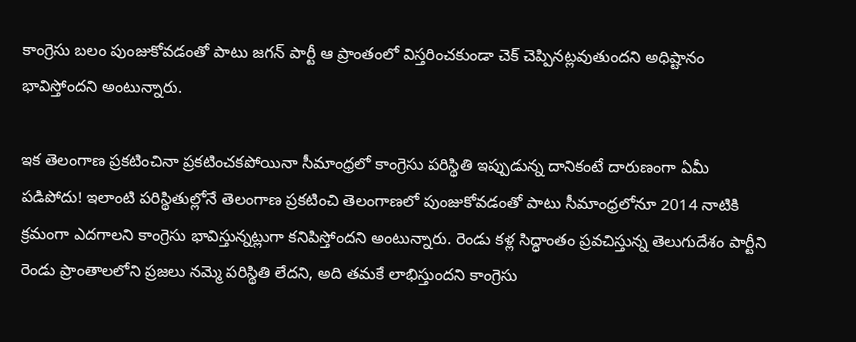కాంగ్రెసు బలం పుంజుకోవడంతో పాటు జగన్ పార్టీ ఆ ప్రాంతంలో విస్తరించకుండా చెక్ చెప్పినట్లవుతుందని అధిష్టానం భావిస్తోందని అంటున్నారు.

ఇక తెలంగాణ ప్రకటించినా ప్రకటించకపోయినా సీమాంధ్రలో కాంగ్రెసు పరిస్థితి ఇప్పుడున్న దానికంటే దారుణంగా ఏమీ పడిపోదు! ఇలాంటి పరిస్థితుల్లోనే తెలంగాణ ప్రకటించి తెలంగాణలో పుంజుకోవడంతో పాటు సీమాంధ్రలోనూ 2014 నాటికి క్రమంగా ఎదగాలని కాంగ్రెసు భావిస్తున్నట్లుగా కనిపిస్తోందని అంటున్నారు. రెండు కళ్ల సిద్ధాంతం ప్రవచిస్తున్న తెలుగుదేశం పార్టీని రెండు ప్రాంతాలలోని ప్రజలు నమ్మె పరిస్థితి లేదని, అది తమకే లాభిస్తుందని కాంగ్రెసు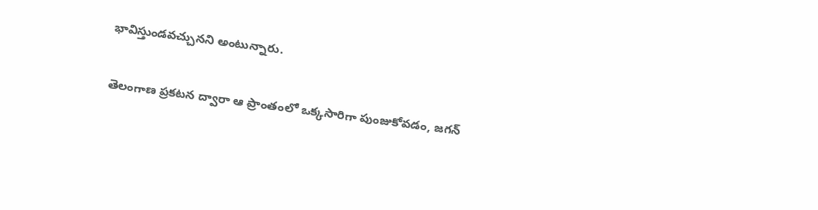భావిస్తుండవచ్చునని అంటున్నారు.

తెలంగాణ ప్రకటన ద్వారా ఆ ప్రాంతంలో ఒక్కసారిగా పుంజుకోవడం, జగన్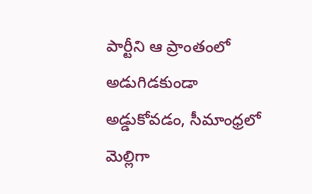పార్టీని ఆ ప్రాంతంలో అడుగిడకుండా అడ్డుకోవడం, సీమాంధ్రలో మెల్లిగా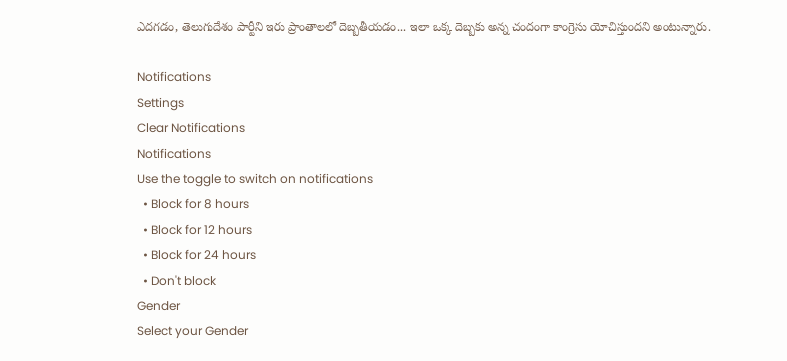ఎదగడం, తెలుగుదేశం పార్టీని ఇరు ప్రాంతాలలో దెబ్బతీయడం... ఇలా ఒక్క దెబ్బకు అన్న చందంగా కాంగ్రెసు యోచిస్తుందని అంటున్నారు.

Notifications
Settings
Clear Notifications
Notifications
Use the toggle to switch on notifications
  • Block for 8 hours
  • Block for 12 hours
  • Block for 24 hours
  • Don't block
Gender
Select your Gender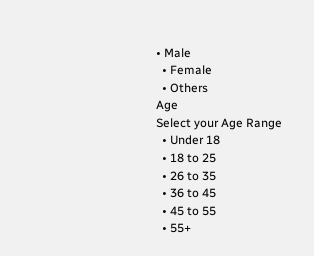• Male
  • Female
  • Others
Age
Select your Age Range
  • Under 18
  • 18 to 25
  • 26 to 35
  • 36 to 45
  • 45 to 55
  • 55+